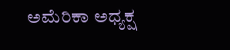ಅಮೆರಿಕಾ ಅಧ್ಯಕ್ಷ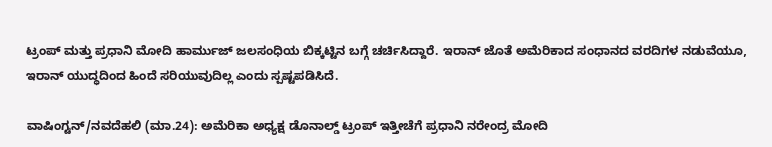ಟ್ರಂಪ್ ಮತ್ತು ಪ್ರಧಾನಿ ಮೋದಿ ಹಾರ್ಮುಜ್ ಜಲಸಂಧಿಯ ಬಿಕ್ಕಟ್ಟಿನ ಬಗ್ಗೆ ಚರ್ಚಿಸಿದ್ದಾರೆ. ಇರಾನ್ ಜೊತೆ ಅಮೆರಿಕಾದ ಸಂಧಾನದ ವರದಿಗಳ ನಡುವೆಯೂ, ಇರಾನ್ ಯುದ್ಧದಿಂದ ಹಿಂದೆ ಸರಿಯುವುದಿಲ್ಲ ಎಂದು ಸ್ಪಷ್ಟಪಡಿಸಿದೆ.

ವಾಷಿಂಗ್ಟನ್/ನವದೆಹಲಿ (ಮಾ.24): ಅಮೆರಿಕಾ ಅಧ್ಯಕ್ಷ ಡೊನಾಲ್ಡ್ ಟ್ರಂಪ್ ಇತ್ತೀಚೆಗೆ ಪ್ರಧಾನಿ ನರೇಂದ್ರ ಮೋದಿ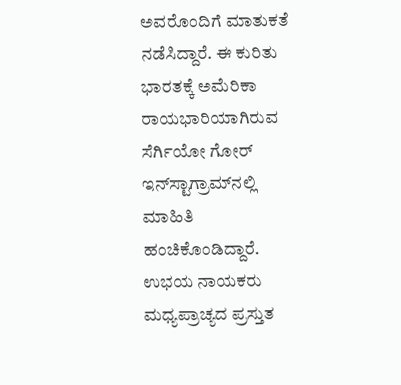ಅವರೊಂದಿಗೆ ಮಾತುಕತೆ ನಡೆಸಿದ್ದಾರೆ. ಈ ಕುರಿತು ಭಾರತಕ್ಕೆ ಅಮೆರಿಕಾ ರಾಯಭಾರಿಯಾಗಿರುವ ಸೆರ್ಗಿಯೋ ಗೋರ್ ಇನ್‌ಸ್ಟಾಗ್ರಾಮ್‌ನಲ್ಲಿ ಮಾಹಿತಿ ಹಂಚಿಕೊಂಡಿದ್ದಾರೆ. ಉಭಯ ನಾಯಕರು ಮಧ್ಯಪ್ರಾಚ್ಯದ ಪ್ರಸ್ತುತ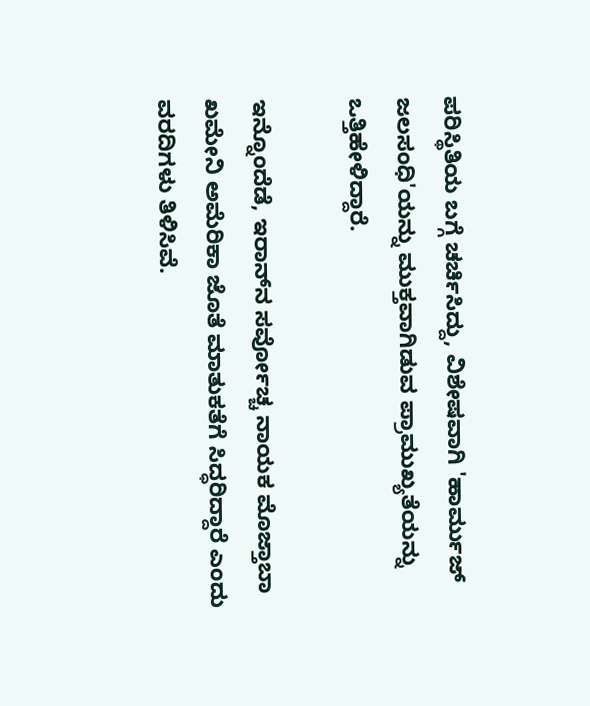ಪರಿಸ್ಥಿತಿಯ ಬಗ್ಗೆ ಚರ್ಚಿಸಿದ್ದು, ವಿಶೇಷವಾಗಿ 'ಹಾರ್ಮುಜ್ ಜಲಸಂಧಿ'ಯನ್ನು ಮುಕ್ತವಾಗಿಡುವ ಪ್ರಾಮುಖ್ಯತೆಯನ್ನು ಒತ್ತಿಹೇಳಿದ್ದಾರೆ.

ಇನ್ನೊಂದೆಡೆ, ಇರಾನ್‌ನ ಸರ್ವೋಚ್ಚ ನಾಯಕ ಮೊಜ್ತಾಬಾ ಖಮೇನಿ ಅಮೆರಿಕಾ ಜೊತೆ ಮಾತುಕತೆಗೆ ಸಿದ್ಧರಿದ್ದಾರೆ ಎಂದು ವರದಿಗಳು ತಿಳಿಸಿವೆ.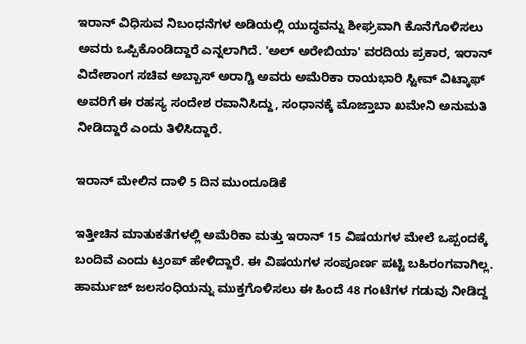ಇರಾನ್ ವಿಧಿಸುವ ನಿಬಂಧನೆಗಳ ಅಡಿಯಲ್ಲಿ ಯುದ್ಧವನ್ನು ಶೀಘ್ರವಾಗಿ ಕೊನೆಗೊಳಿಸಲು ಅವರು ಒಪ್ಪಿಕೊಂಡಿದ್ದಾರೆ ಎನ್ನಲಾಗಿದೆ. 'ಅಲ್ ಅರೇಬಿಯಾ' ವರದಿಯ ಪ್ರಕಾರ, ಇರಾನ್ ವಿದೇಶಾಂಗ ಸಚಿವ ಅಬ್ಬಾಸ್ ಅರಾಗ್ಚಿ ಅವರು ಅಮೆರಿಕಾ ರಾಯಭಾರಿ ಸ್ಟೀವ್ ವಿಟ್ಕಾಫ್ ಅವರಿಗೆ ಈ ರಹಸ್ಯ ಸಂದೇಶ ರವಾನಿಸಿದ್ದು, ಸಂಧಾನಕ್ಕೆ ಮೊಜ್ತಾಬಾ ಖಮೇನಿ ಅನುಮತಿ ನೀಡಿದ್ದಾರೆ ಎಂದು ತಿಳಿಸಿದ್ದಾರೆ.

ಇರಾನ್ ಮೇಲಿನ ದಾಳಿ 5 ದಿನ ಮುಂದೂಡಿಕೆ

ಇತ್ತೀಚಿನ ಮಾತುಕತೆಗಳಲ್ಲಿ ಅಮೆರಿಕಾ ಮತ್ತು ಇರಾನ್ 15 ವಿಷಯಗಳ ಮೇಲೆ ಒಪ್ಪಂದಕ್ಕೆ ಬಂದಿವೆ ಎಂದು ಟ್ರಂಪ್ ಹೇಳಿದ್ದಾರೆ. ಈ ವಿಷಯಗಳ ಸಂಪೂರ್ಣ ಪಟ್ಟಿ ಬಹಿರಂಗವಾಗಿಲ್ಲ. ಹಾರ್ಮುಜ್ ಜಲಸಂಧಿಯನ್ನು ಮುಕ್ತಗೊಳಿಸಲು ಈ ಹಿಂದೆ 48 ಗಂಟೆಗಳ ಗಡುವು ನೀಡಿದ್ದ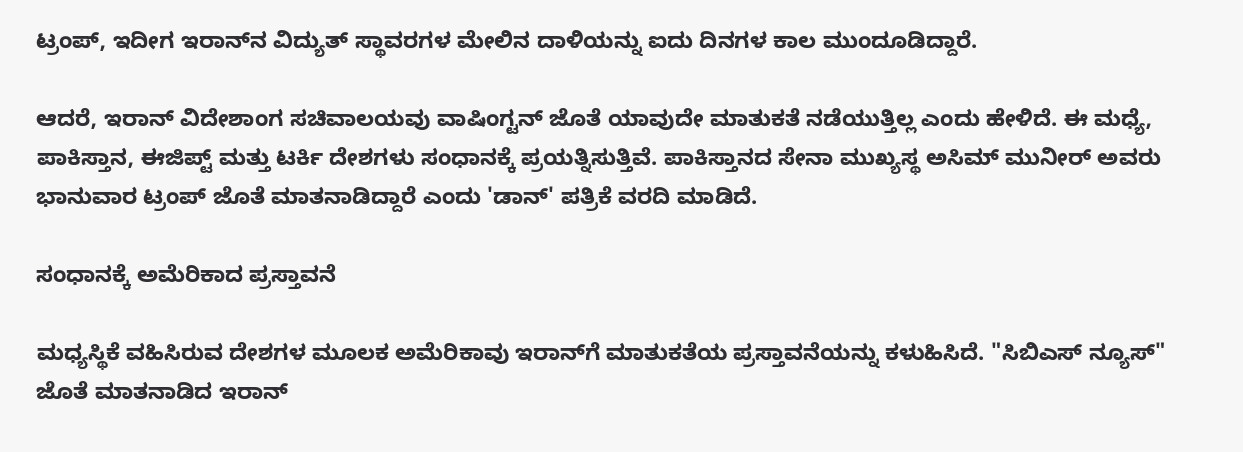ಟ್ರಂಪ್, ಇದೀಗ ಇರಾನ್‌ನ ವಿದ್ಯುತ್ ಸ್ಥಾವರಗಳ ಮೇಲಿನ ದಾಳಿಯನ್ನು ಐದು ದಿನಗಳ ಕಾಲ ಮುಂದೂಡಿದ್ದಾರೆ.

ಆದರೆ, ಇರಾನ್ ವಿದೇಶಾಂಗ ಸಚಿವಾಲಯವು ವಾಷಿಂಗ್ಟನ್ ಜೊತೆ ಯಾವುದೇ ಮಾತುಕತೆ ನಡೆಯುತ್ತಿಲ್ಲ ಎಂದು ಹೇಳಿದೆ. ಈ ಮಧ್ಯೆ, ಪಾಕಿಸ್ತಾನ, ಈಜಿಪ್ಟ್ ಮತ್ತು ಟರ್ಕಿ ದೇಶಗಳು ಸಂಧಾನಕ್ಕೆ ಪ್ರಯತ್ನಿಸುತ್ತಿವೆ. ಪಾಕಿಸ್ತಾನದ ಸೇನಾ ಮುಖ್ಯಸ್ಥ ಅಸಿಮ್ ಮುನೀರ್ ಅವರು ಭಾನುವಾರ ಟ್ರಂಪ್ ಜೊತೆ ಮಾತನಾಡಿದ್ದಾರೆ ಎಂದು 'ಡಾನ್' ಪತ್ರಿಕೆ ವರದಿ ಮಾಡಿದೆ.

ಸಂಧಾನಕ್ಕೆ ಅಮೆರಿಕಾದ ಪ್ರಸ್ತಾವನೆ

ಮಧ್ಯಸ್ಥಿಕೆ ವಹಿಸಿರುವ ದೇಶಗಳ ಮೂಲಕ ಅಮೆರಿಕಾವು ಇರಾನ್‌ಗೆ ಮಾತುಕತೆಯ ಪ್ರಸ್ತಾವನೆಯನ್ನು ಕಳುಹಿಸಿದೆ. "ಸಿಬಿಎಸ್ ನ್ಯೂಸ್" ಜೊತೆ ಮಾತನಾಡಿದ ಇರಾನ್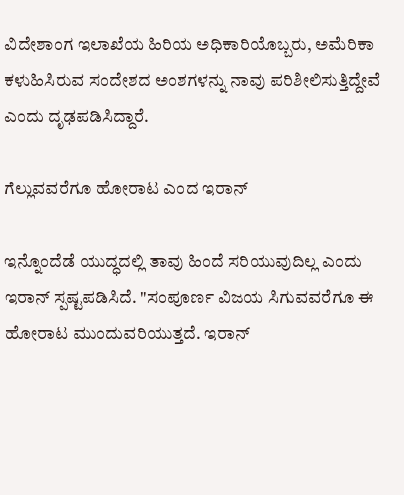ವಿದೇಶಾಂಗ ಇಲಾಖೆಯ ಹಿರಿಯ ಅಧಿಕಾರಿಯೊಬ್ಬರು, ಅಮೆರಿಕಾ ಕಳುಹಿಸಿರುವ ಸಂದೇಶದ ಅಂಶಗಳನ್ನು ನಾವು ಪರಿಶೀಲಿಸುತ್ತಿದ್ದೇವೆ ಎಂದು ದೃಢಪಡಿಸಿದ್ದಾರೆ.

ಗೆಲ್ಲುವವರೆಗೂ ಹೋರಾಟ ಎಂದ ಇರಾನ್

ಇನ್ನೊಂದೆಡೆ ಯುದ್ಧದಲ್ಲಿ ತಾವು ಹಿಂದೆ ಸರಿಯುವುದಿಲ್ಲ ಎಂದು ಇರಾನ್ ಸ್ಪಷ್ಟಪಡಿಸಿದೆ. "ಸಂಪೂರ್ಣ ವಿಜಯ ಸಿಗುವವರೆಗೂ ಈ ಹೋರಾಟ ಮುಂದುವರಿಯುತ್ತದೆ. ಇರಾನ್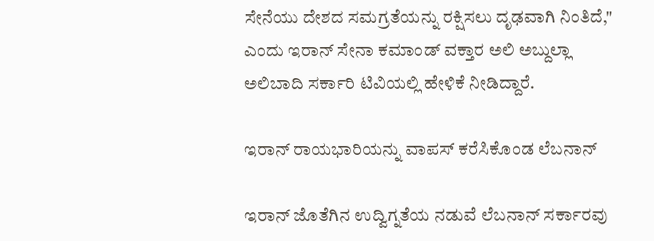ಸೇನೆಯು ದೇಶದ ಸಮಗ್ರತೆಯನ್ನು ರಕ್ಷಿಸಲು ದೃಢವಾಗಿ ನಿಂತಿದೆ," ಎಂದು ಇರಾನ್ ಸೇನಾ ಕಮಾಂಡ್ ವಕ್ತಾರ ಅಲಿ ಅಬ್ದುಲ್ಲಾ ಅಲಿಬಾದಿ ಸರ್ಕಾರಿ ಟಿವಿಯಲ್ಲಿ ಹೇಳಿಕೆ ನೀಡಿದ್ದಾರೆ.

ಇರಾನ್ ರಾಯಭಾರಿಯನ್ನು ವಾಪಸ್ ಕರೆಸಿಕೊಂಡ ಲೆಬನಾನ್

ಇರಾನ್ ಜೊತೆಗಿನ ಉದ್ವಿಗ್ನತೆಯ ನಡುವೆ ಲೆಬನಾನ್ ಸರ್ಕಾರವು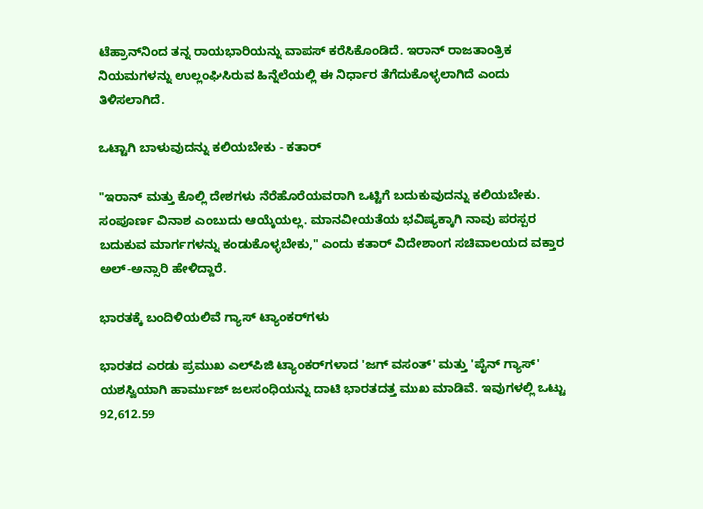ಟೆಹ್ರಾನ್‌ನಿಂದ ತನ್ನ ರಾಯಭಾರಿಯನ್ನು ವಾಪಸ್ ಕರೆಸಿಕೊಂಡಿದೆ. ಇರಾನ್ ರಾಜತಾಂತ್ರಿಕ ನಿಯಮಗಳನ್ನು ಉಲ್ಲಂಘಿಸಿರುವ ಹಿನ್ನೆಲೆಯಲ್ಲಿ ಈ ನಿರ್ಧಾರ ತೆಗೆದುಕೊಳ್ಳಲಾಗಿದೆ ಎಂದು ತಿಳಿಸಲಾಗಿದೆ.

ಒಟ್ಟಾಗಿ ಬಾಳುವುದನ್ನು ಕಲಿಯಬೇಕು - ಕತಾರ್

"ಇರಾನ್ ಮತ್ತು ಕೊಲ್ಲಿ ದೇಶಗಳು ನೆರೆಹೊರೆಯವರಾಗಿ ಒಟ್ಟಿಗೆ ಬದುಕುವುದನ್ನು ಕಲಿಯಬೇಕು. ಸಂಪೂರ್ಣ ವಿನಾಶ ಎಂಬುದು ಆಯ್ಕೆಯಲ್ಲ. ಮಾನವೀಯತೆಯ ಭವಿಷ್ಯಕ್ಕಾಗಿ ನಾವು ಪರಸ್ಪರ ಬದುಕುವ ಮಾರ್ಗಗಳನ್ನು ಕಂಡುಕೊಳ್ಳಬೇಕು," ಎಂದು ಕತಾರ್ ವಿದೇಶಾಂಗ ಸಚಿವಾಲಯದ ವಕ್ತಾರ ಅಲ್-ಅನ್ಸಾರಿ ಹೇಳಿದ್ದಾರೆ.

ಭಾರತಕ್ಕೆ ಬಂದಿಳಿಯಲಿವೆ ಗ್ಯಾಸ್ ಟ್ಯಾಂಕರ್‌ಗಳು

ಭಾರತದ ಎರಡು ಪ್ರಮುಖ ಎಲ್‌ಪಿಜಿ ಟ್ಯಾಂಕರ್‌ಗಳಾದ 'ಜಗ್ ವಸಂತ್' ಮತ್ತು 'ಪೈನ್ ಗ್ಯಾಸ್' ಯಶಸ್ವಿಯಾಗಿ ಹಾರ್ಮುಜ್ ಜಲಸಂಧಿಯನ್ನು ದಾಟಿ ಭಾರತದತ್ತ ಮುಖ ಮಾಡಿವೆ. ಇವುಗಳಲ್ಲಿ ಒಟ್ಟು 92,612.59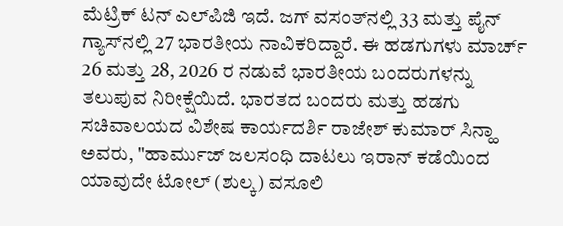ಮೆಟ್ರಿಕ್ ಟನ್ ಎಲ್‌ಪಿಜಿ ಇದೆ. ಜಗ್ ವಸಂತ್‌ನಲ್ಲಿ 33 ಮತ್ತು ಪೈನ್ ಗ್ಯಾಸ್‌ನಲ್ಲಿ 27 ಭಾರತೀಯ ನಾವಿಕರಿದ್ದಾರೆ. ಈ ಹಡಗುಗಳು ಮಾರ್ಚ್ 26 ಮತ್ತು 28, 2026 ರ ನಡುವೆ ಭಾರತೀಯ ಬಂದರುಗಳನ್ನು ತಲುಪುವ ನಿರೀಕ್ಷೆಯಿದೆ. ಭಾರತದ ಬಂದರು ಮತ್ತು ಹಡಗು ಸಚಿವಾಲಯದ ವಿಶೇಷ ಕಾರ್ಯದರ್ಶಿ ರಾಜೇಶ್ ಕುಮಾರ್ ಸಿನ್ಹಾ ಅವರು, "ಹಾರ್ಮುಜ್ ಜಲಸಂಧಿ ದಾಟಲು ಇರಾನ್ ಕಡೆಯಿಂದ ಯಾವುದೇ ಟೋಲ್ (ಶುಲ್ಕ) ವಸೂಲಿ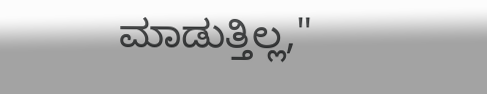ಮಾಡುತ್ತಿಲ್ಲ,"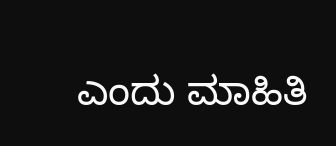ಎಂದು ಮಾಹಿತಿ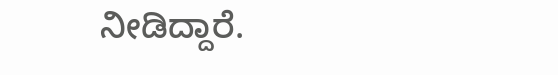ನೀಡಿದ್ದಾರೆ.